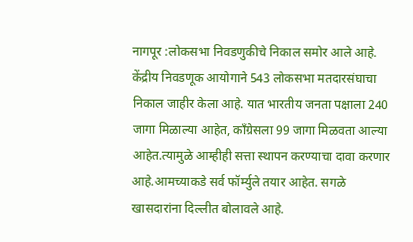नागपूर :लोकसभा निवडणुकीचे निकाल समोर आले आहे. केंद्रीय निवडणूक आयोगाने 543 लोकसभा मतदारसंघाचा निकाल जाहीर केला आहे. यात भारतीय जनता पक्षाला 240 जागा मिळाल्या आहेत, काँग्रेसला 99 जागा मिळवता आल्या आहेत.त्यामुळे आम्हीही सत्ता स्थापन करण्याचा दावा करणार आहे.आमच्याकडे सर्व फॉर्म्युले तयार आहेत. सगळे खासदारांना दिल्लीत बोलावले आहे.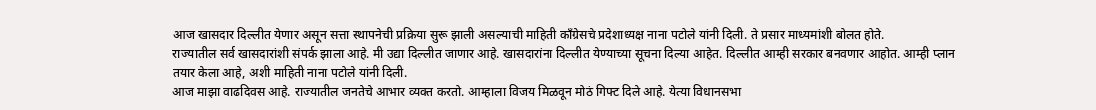आज खासदार दिल्लीत येणार असून सत्ता स्थापनेची प्रक्रिया सुरू झाली असल्याची माहिती काँग्रेसचे प्रदेशाध्यक्ष नाना पटोले यांनी दिली. ते प्रसार माध्यमांशी बोलत होते.
राज्यातील सर्व खासदारांशी संपर्क झाला आहे. मी उद्या दिल्लीत जाणार आहे. खासदारांना दिल्लीत येण्याच्या सूचना दिल्या आहेत. दिल्लीत आम्ही सरकार बनवणार आहोत. आम्ही प्लान तयार केला आहे, अशी माहिती नाना पटोले यांनी दिली.
आज माझा वाढदिवस आहे. राज्यातील जनतेचे आभार व्यक्त करतो. आम्हाला विजय मिळवून मोठं गिफ्ट दिले आहे. येत्या विधानसभा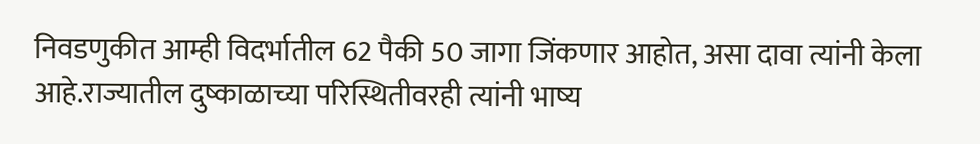निवडणुकीत आम्ही विदर्भातील 62 पैकी 50 जागा जिंकणार आहोत, असा दावा त्यांनी केला आहे.राज्यातील दुष्काळाच्या परिस्थितीवरही त्यांनी भाष्य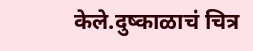केले.दुष्काळाचं चित्र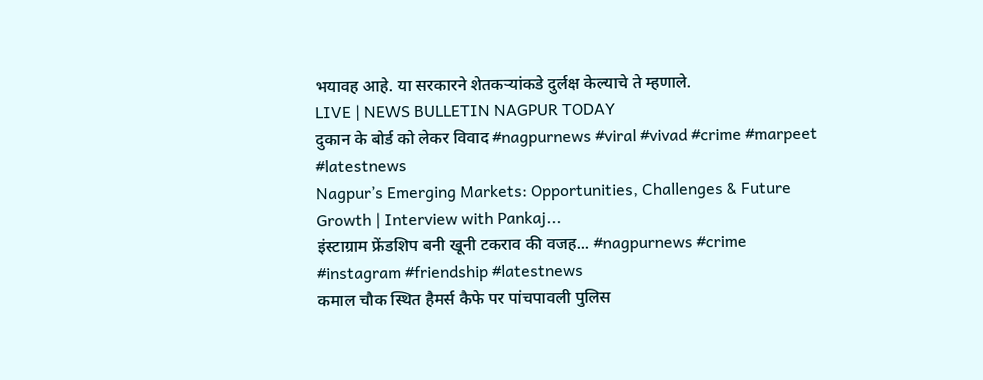भयावह आहे. या सरकारने शेतकऱ्यांकडे दुर्लक्ष केल्याचे ते म्हणाले.
LIVE | NEWS BULLETIN NAGPUR TODAY
दुकान के बोर्ड को लेकर विवाद #nagpurnews #viral #vivad #crime #marpeet #latestnews
Nagpur’s Emerging Markets: Opportunities, Challenges & Future Growth | Interview with Pankaj...
इंस्टाग्राम फ्रेंडशिप बनी खूनी टकराव की वजह... #nagpurnews #crime #instagram #friendship #latestnews
कमाल चौक स्थित हैमर्स कैफे पर पांचपावली पुलिस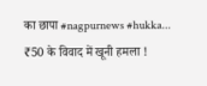का छापा #nagpurnews #hukka...
₹50 के विवाद में खूनी हमला !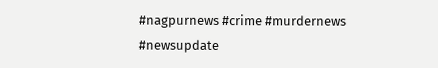#nagpurnews #crime #murdernews #newsupdate